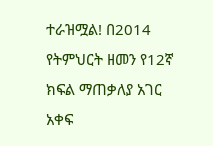ተራዝሟል! በ2014 የትምህርት ዘመን የ12ኛ ክፍል ማጠቃለያ አገር አቀፍ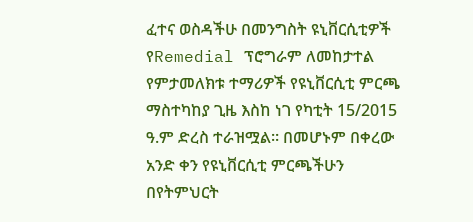ፈተና ወስዳችሁ በመንግስት ዩኒቨርሲቲዎች የRemedial ፕሮግራም ለመከታተል የምታመለክቱ ተማሪዎች የዩኒቨርሲቲ ምርጫ ማስተካከያ ጊዜ እስከ ነገ የካቲት 15/2015 ዓ.ም ድረስ ተራዝሟል። በመሆኑም በቀረው አንድ ቀን የዩኒቨርሲቲ ምርጫችሁን በየትምህርት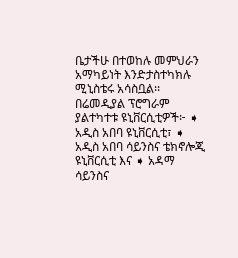ቤታችሁ በተወከሉ መምህራን አማካይነት እንድታስተካክሉ ሚኒስቴሩ አሳስቧል፡፡ በሬመዲያል ፕሮግራም ያልተካተቱ ዩኒቨርሲቲዎች፦ ➧ አዲስ አበባ ዩኒቨርሲቲ፣ ➧ አዲስ አበባ ሳይንስና ቴክኖሎጂ ዩኒቨርሲቲ እና ➧ አዳማ ሳይንስና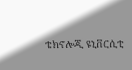ቴክኖሎጂ ዩኒቨርሲቲ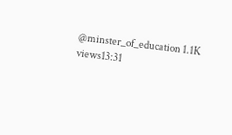@minster_of_education 1.1K views13:31